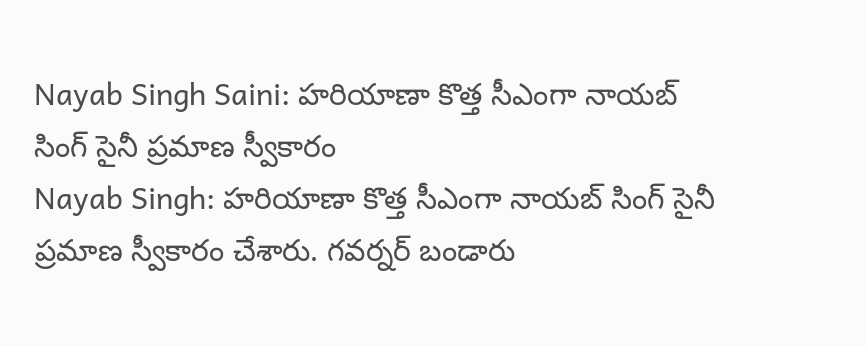Nayab Singh Saini: హరియాణా కొత్త సీఎంగా నాయబ్ సింగ్ సైనీ ప్రమాణ స్వీకారం
Nayab Singh: హరియాణా కొత్త సీఎంగా నాయబ్ సింగ్ సైనీ ప్రమాణ స్వీకారం చేశారు. గవర్నర్ బండారు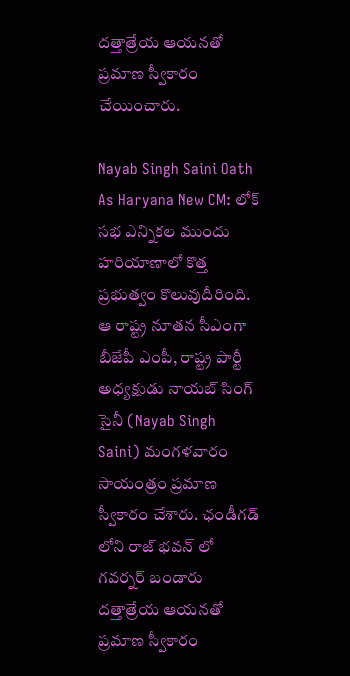దత్తాత్రేయ ఆయనతో ప్రమాణ స్వీకారం చేయించారు.

Nayab Singh Saini Oath As Haryana New CM: లోక్ సభ ఎన్నికల ముందు హరియాణాలో కొత్త ప్రభుత్వం కొలువుదీరింది. ఆ రాష్ట్ర నూతన సీఎంగా బీజేపీ ఎంపీ, రాష్ట్ర పార్టీ అధ్యక్షుడు నాయబ్ సింగ్ సైనీ (Nayab Singh Saini) మంగళవారం సాయంత్రం ప్రమాణ స్వీకారం చేశారు. ఛండీగడ్ లోని రాజ్ భవన్ లో గవర్నర్ బండారు దత్తాత్రేయ ఆయనతో ప్రమాణ స్వీకారం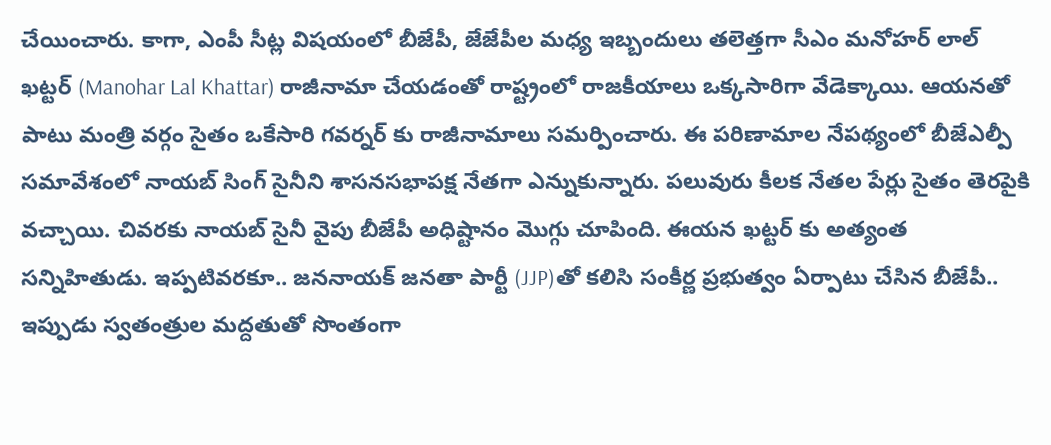చేయించారు. కాగా, ఎంపీ సీట్ల విషయంలో బీజేపీ, జేజేపీల మధ్య ఇబ్బందులు తలెత్తగా సీఎం మనోహర్ లాల్ ఖట్టర్ (Manohar Lal Khattar) రాజీనామా చేయడంతో రాష్ట్రంలో రాజకీయాలు ఒక్కసారిగా వేడెక్కాయి. ఆయనతో పాటు మంత్రి వర్గం సైతం ఒకేసారి గవర్నర్ కు రాజీనామాలు సమర్పించారు. ఈ పరిణామాల నేపథ్యంలో బీజేఎల్పీ సమావేశంలో నాయబ్ సింగ్ సైనీని శాసనసభాపక్ష నేతగా ఎన్నుకున్నారు. పలువురు కీలక నేతల పేర్లు సైతం తెరపైకి వచ్చాయి. చివరకు నాయబ్ సైనీ వైపు బీజేపీ అధిష్టానం మొగ్గు చూపింది. ఈయన ఖట్టర్ కు అత్యంత సన్నిహితుడు. ఇప్పటివరకూ.. జననాయక్ జనతా పార్టీ (JJP)తో కలిసి సంకీర్ణ ప్రభుత్వం ఏర్పాటు చేసిన బీజేపీ.. ఇప్పుడు స్వతంత్రుల మద్దతుతో సొంతంగా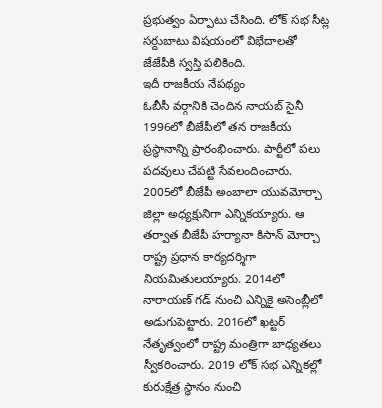ప్రభుత్వం ఏర్పాటు చేసింది. లోక్ సభ సీట్ల సర్దుబాటు విషయంలో విభేదాలతో జేజేపీకి స్వస్తి పలికింది.
ఇదీ రాజకీయ నేపథ్యం
ఓబీసీ వర్గానికి చెందిన నాయబ్ సైనీ 1996లో బీజేపీలో తన రాజకీయ ప్రస్థానాన్ని ప్రారంభించారు. పార్టీలో పలు పదవులు చేపట్టి సేవలందించారు. 2005లో బీజేపీ అంబాలా యువమోర్చా జిల్లా అధ్యక్షునిగా ఎన్నికయ్యారు. ఆ తర్వాత బీజేపీ హర్యానా కిసాన్ మోర్చా రాష్ట్ర ప్రధాన కార్యదర్శిగా నియమితులయ్యారు. 2014లో నారాయణ్ గడ్ నుంచి ఎన్నికై అసెంబ్లీలో అడుగుపెట్టారు. 2016లో ఖట్టర్ నేతృత్వంలో రాష్ట్ర మంత్రిగా బాధ్యతలు స్వీకరించారు. 2019 లోక్ సభ ఎన్నికల్లో కురుక్షేత్ర స్థానం నుంచి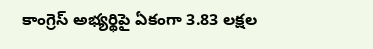కాంగ్రెస్ అభ్యర్థిపై ఏకంగా 3.83 లక్షల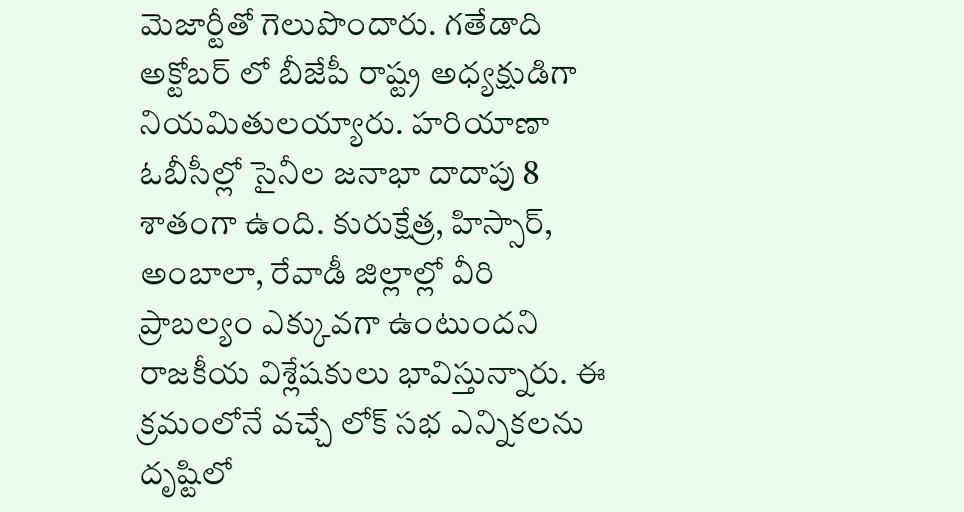మెజార్టీతో గెలుపొందారు. గతేడాది అక్టోబర్ లో బీజేపీ రాష్ట్ర అధ్యక్షుడిగా నియమితులయ్యారు. హరియాణా ఓబీసీల్లో సైనీల జనాభా దాదాపు 8 శాతంగా ఉంది. కురుక్షేత్ర, హిస్సార్, అంబాలా, రేవాడీ జిల్లాల్లో వీరి ప్రాబల్యం ఎక్కువగా ఉంటుందని రాజకీయ విశ్లేషకులు భావిస్తున్నారు. ఈ క్రమంలోనే వచ్చే లోక్ సభ ఎన్నికలను దృష్టిలో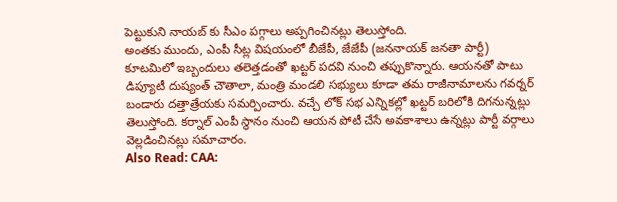పెట్టుకుని నాయబ్ కు సీఎం పగ్గాలు అప్పగించినట్లు తెలుస్తోంది.
అంతకు ముందు, ఎంపీ సీట్ల విషయంలో బీజేపీ, జేజేపీ (జననాయక్ జనతా పార్టీ) కూటమిలో ఇబ్బందులు తలెత్తడంతో ఖట్టర్ పదవి నుంచి తప్పుకొన్నారు. ఆయనతో పాటు డిప్యూటీ దుష్యంత్ చౌతాలా, మంత్రి మండలి సభ్యులు కూడా తమ రాజీనామాలను గవర్నర్ బండారు దత్తాత్రేయకు సమర్పించారు. వచ్చే లోక్ సభ ఎన్నికల్లో ఖట్టర్ బరిలోకి దిగనున్నట్లు తెలుస్తోంది. కర్నాల్ ఎంపీ స్థానం నుంచి ఆయన పోటీ చేసే అవకాశాలు ఉన్నట్లు పార్టీ వర్గాలు వెల్లడించినట్లు సమాచారం.
Also Read: CAA: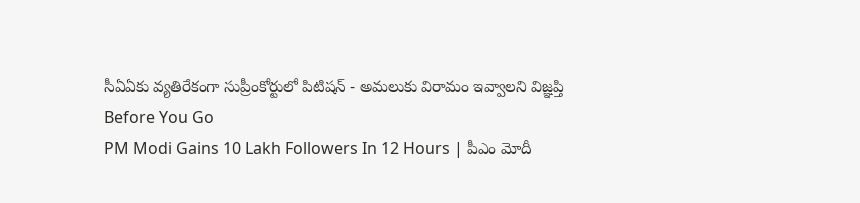సీఏఏకు వ్యతిరేకంగా సుప్రీంకోర్టులో పిటిషన్ - అమలుకు విరామం ఇవ్వాలని విజ్ఞప్తి
Before You Go
PM Modi Gains 10 Lakh Followers In 12 Hours | పీఎం మోదీ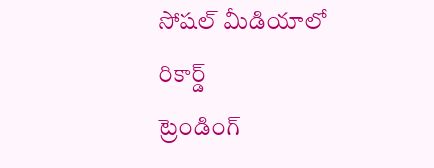సోషల్ మీడియాలో రికార్డ్
ట్రెండింగ్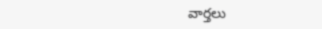వార్తలు